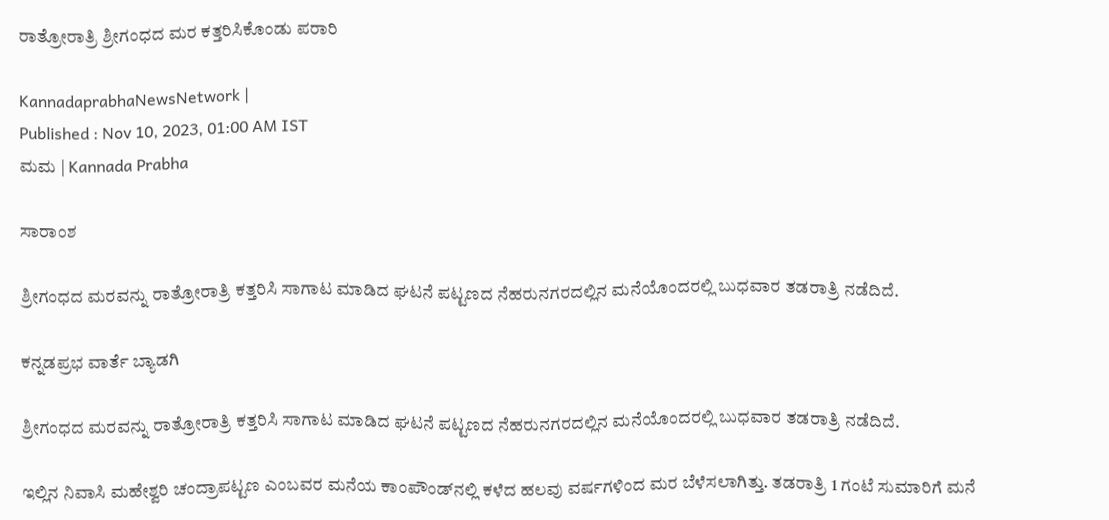ರಾತ್ರೋರಾತ್ರಿ ಶ್ರೀಗಂಧದ ಮರ ಕತ್ತರಿಸಿಕೊಂಡು ಪರಾರಿ

KannadaprabhaNewsNetwork |
Published : Nov 10, 2023, 01:00 AM IST
ಮಮ | Kannada Prabha

ಸಾರಾಂಶ

ಶ್ರೀಗಂಧದ ಮರವನ್ನು ರಾತ್ರೋರಾತ್ರಿ ಕತ್ತರಿಸಿ ಸಾಗಾಟ ಮಾಡಿದ ಘಟನೆ ಪಟ್ಟಣದ ನೆಹರುನಗರದಲ್ಲಿನ ಮನೆಯೊಂದರಲ್ಲಿ ಬುಧವಾರ ತಡರಾತ್ರಿ ನಡೆದಿದೆ.

ಕನ್ನಡಪ್ರಭ ವಾರ್ತೆ ಬ್ಯಾಡಗಿ

ಶ್ರೀಗಂಧದ ಮರವನ್ನು ರಾತ್ರೋರಾತ್ರಿ ಕತ್ತರಿಸಿ ಸಾಗಾಟ ಮಾಡಿದ ಘಟನೆ ಪಟ್ಟಣದ ನೆಹರುನಗರದಲ್ಲಿನ ಮನೆಯೊಂದರಲ್ಲಿ ಬುಧವಾರ ತಡರಾತ್ರಿ ನಡೆದಿದೆ.

ಇಲ್ಲಿನ ನಿವಾಸಿ ಮಹೇಶ್ವರಿ ಚಂದ್ರಾಪಟ್ಟಣ ಎಂಬವರ ಮನೆಯ ಕಾಂಪೌಂಡ್‌ನಲ್ಲಿ ಕಳೆದ ಹಲವು ವರ್ಷಗಳಿಂದ ಮರ ಬೆಳೆಸಲಾಗಿತ್ತು. ತಡರಾತ್ರಿ 1 ಗಂಟೆ ಸುಮಾರಿಗೆ ಮನೆ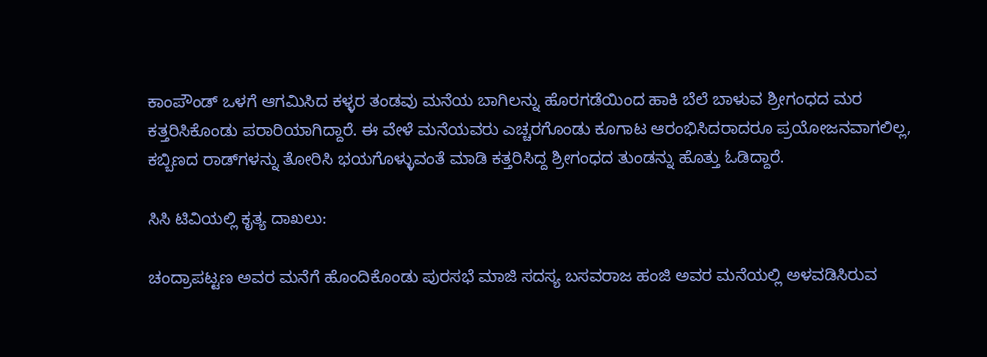ಕಾಂಪೌಂಡ್‌ ಒಳಗೆ ಆಗಮಿಸಿದ ಕಳ್ಳರ ತಂಡವು ಮನೆಯ ಬಾಗಿಲನ್ನು ಹೊರಗಡೆಯಿಂದ ಹಾಕಿ ಬೆಲೆ ಬಾಳುವ ಶ್ರೀಗಂಧದ ಮರ ಕತ್ತರಿಸಿಕೊಂಡು ಪರಾರಿಯಾಗಿದ್ದಾರೆ. ಈ ವೇಳೆ ಮನೆಯವರು ಎಚ್ಚರಗೊಂಡು ಕೂಗಾಟ ಆರಂಭಿಸಿದರಾದರೂ ಪ್ರಯೋಜನವಾಗಲಿಲ್ಲ, ಕಬ್ಬಿಣದ ರಾಡ್‌ಗಳನ್ನು ತೋರಿಸಿ ಭಯಗೊಳ್ಳುವಂತೆ ಮಾಡಿ ಕತ್ತರಿಸಿದ್ದ ಶ್ರೀಗಂಧದ ತುಂಡನ್ನು ಹೊತ್ತು ಓಡಿದ್ದಾರೆ.

ಸಿಸಿ ಟಿವಿಯಲ್ಲಿ ಕೃತ್ಯ ದಾಖಲು:

ಚಂದ್ರಾಪಟ್ಟಣ ಅವರ ಮನೆಗೆ ಹೊಂದಿಕೊಂಡು ಪುರಸಭೆ ಮಾಜಿ ಸದಸ್ಯ ಬಸವರಾಜ ಹಂಜಿ ಅವರ ಮನೆಯಲ್ಲಿ ಅಳವಡಿಸಿರುವ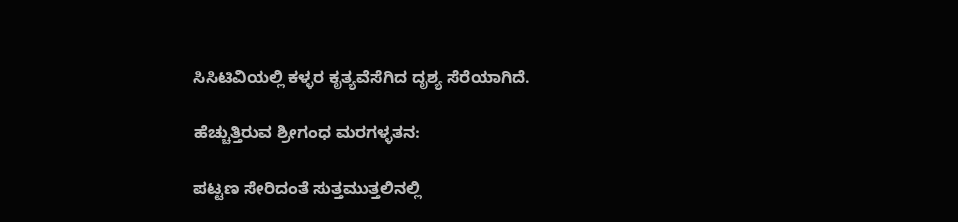ಸಿಸಿಟಿವಿಯಲ್ಲಿ ಕಳ್ಳರ ಕೃತ್ಯವೆಸೆಗಿದ ದೃಶ್ಯ ಸೆರೆಯಾಗಿದೆ.

ಹೆಚ್ಚುತ್ತಿರುವ ಶ್ರೀಗಂಧ ಮರಗಳ್ಳತನ:

ಪಟ್ಟಣ ಸೇರಿದಂತೆ ಸುತ್ತಮುತ್ತಲಿನಲ್ಲಿ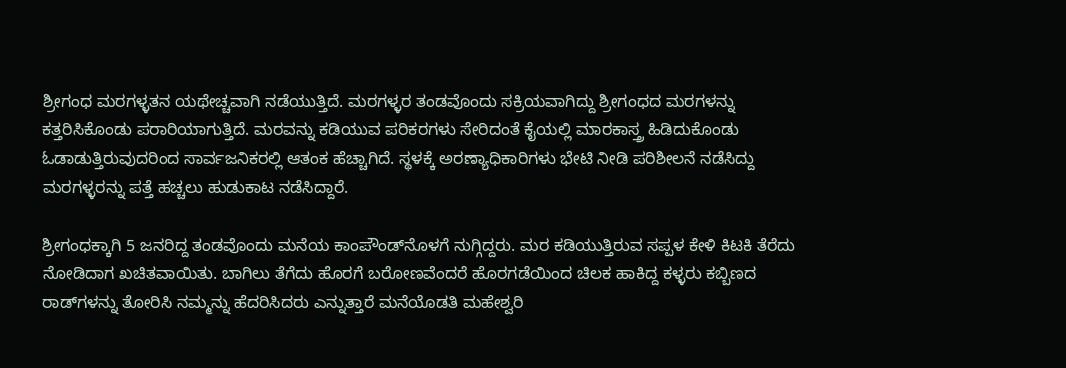ಶ್ರೀಗಂಧ ಮರಗಳ್ಳತನ ಯಥೇಚ್ಚವಾಗಿ ನಡೆಯುತ್ತಿದೆ. ಮರಗಳ್ಳರ ತಂಡವೊಂದು ಸಕ್ರಿಯವಾಗಿದ್ದು ಶ್ರೀಗಂಧದ ಮರಗಳನ್ನು ಕತ್ತರಿಸಿಕೊಂಡು ಪರಾರಿಯಾಗುತ್ತಿದೆ. ಮರವನ್ನು ಕಡಿಯುವ ಪರಿಕರಗಳು ಸೇರಿದಂತೆ ಕೈಯಲ್ಲಿ ಮಾರಕಾಸ್ತ್ರ ಹಿಡಿದುಕೊಂಡು ಓಡಾಡುತ್ತಿರುವುದರಿಂದ ಸಾರ್ವಜನಿಕರಲ್ಲಿ ಆತಂಕ ಹೆಚ್ಚಾಗಿದೆ. ಸ್ಥಳಕ್ಕೆ ಅರಣ್ಯಾಧಿಕಾರಿಗಳು ಭೇಟಿ ನೀಡಿ ಪರಿಶೀಲನೆ ನಡೆಸಿದ್ದು ಮರಗಳ್ಳರನ್ನು ಪತ್ತೆ ಹಚ್ಚಲು ಹುಡುಕಾಟ ನಡೆಸಿದ್ದಾರೆ.

ಶ್ರೀಗಂಧಕ್ಕಾಗಿ 5 ಜನರಿದ್ದ ತಂಡವೊಂದು ಮನೆಯ ಕಾಂಪೌಂಡ್‌ನೊಳಗೆ ನುಗ್ಗಿದ್ದರು. ಮರ ಕಡಿಯುತ್ತಿರುವ ಸಪ್ಪಳ ಕೇಳಿ ಕಿಟಕಿ ತೆರೆದು ನೋಡಿದಾಗ ಖಚಿತವಾಯಿತು. ಬಾಗಿಲು ತೆಗೆದು ಹೊರಗೆ ಬರೋಣವೆಂದರೆ ಹೊರಗಡೆಯಿಂದ ಚಿಲಕ ಹಾಕಿದ್ದ ಕಳ್ಳರು ಕಬ್ಬಿಣದ ರಾಡ್‌ಗಳನ್ನು ತೋರಿಸಿ ನಮ್ಮನ್ನು ಹೆದರಿಸಿದರು ಎನ್ನುತ್ತಾರೆ ಮನೆಯೊಡತಿ ಮಹೇಶ್ವರಿ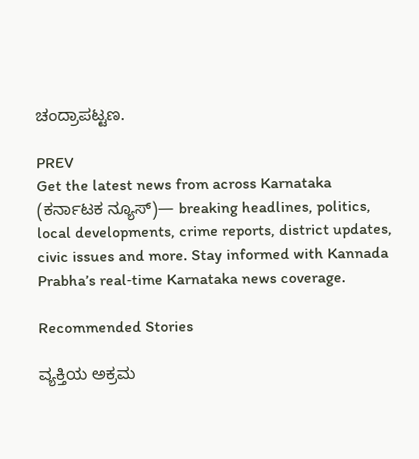ಚಂದ್ರಾಪಟ್ಟಣ.

PREV
Get the latest news from across Karnataka (ಕರ್ನಾಟಕ ನ್ಯೂಸ್)— breaking headlines, politics, local developments, crime reports, district updates, civic issues and more. Stay informed with Kannada Prabha’s real‑time Karnataka news coverage.

Recommended Stories

ವ್ಯಕ್ತಿಯ ಅಕ್ರಮ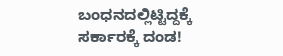ಬಂಧನದಲ್ಲಿಟ್ಟಿದ್ದಕ್ಕೆ ಸರ್ಕಾರಕ್ಕೆ ದಂಡ!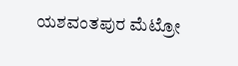ಯಶವಂತಪುರ ಮೆಟ್ರೋ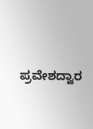ಪ್ರವೇಶದ್ವಾರ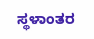ಸ್ಥಳಾಂತರ